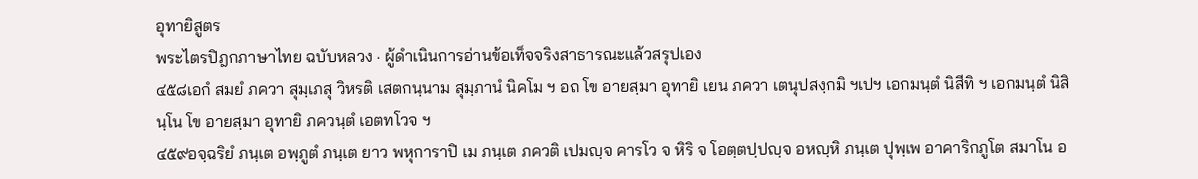อุทายิสูตร
พระไตรปิฎกภาษาไทย ฉบับหลวง · ผู้ดำเนินการอ่านข้อเท็จจริงสาธารณะแล้วสรุปเอง
๔๕๘เอกํ สมยํ ภควา สุมฺเภสุ วิหรติ เสตกนฺนาม สุมฺภานํ นิคโม ฯ อถ โข อายสฺมา อุทายิ เยน ภควา เตนุปสงฺกมิ ฯเปฯ เอกมนฺตํ นิสีทิ ฯ เอกมนฺตํ นิสินฺโน โข อายสฺมา อุทายิ ภควนฺตํ เอตทโวจ ฯ
๔๕๙อจฺฉริยํ ภนฺเต อพฺภูตํ ภนฺเต ยาว พหุการาปิ เม ภนฺเต ภควติ เปมญฺจ คารโว จ หิริ จ โอตฺตปฺปญฺจ อหญฺหิ ภนฺเต ปุพฺเพ อาคาริกภูโต สมาโน อ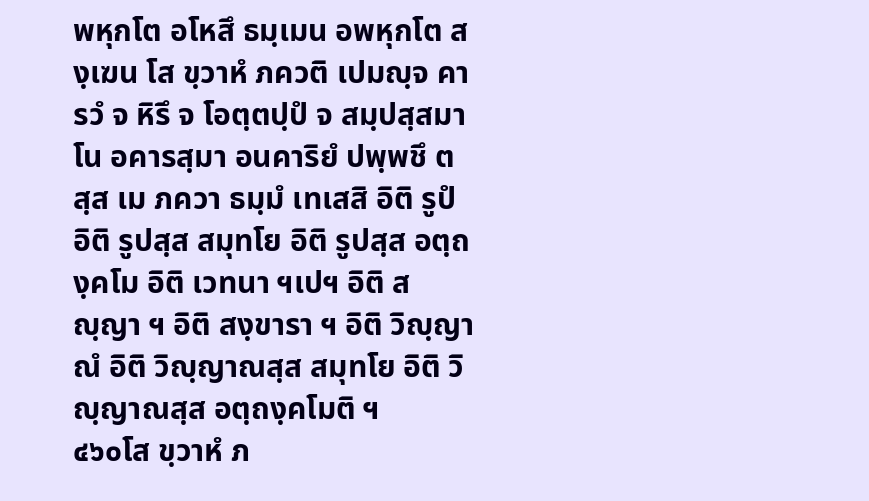พหุกโต อโหสึ ธมฺเมน อพหุกโต สงฺเฆน โส ขฺวาหํ ภควติ เปมญฺจ คารวํ จ หิรึ จ โอตฺตปฺปํ จ สมฺปสฺสมาโน อคารสฺมา อนคาริยํ ปพฺพชึ ตสฺส เม ภควา ธมฺมํ เทเสสิ อิติ รูปํ อิติ รูปสฺส สมุทโย อิติ รูปสฺส อตฺถงฺคโม อิติ เวทนา ฯเปฯ อิติ สญฺญา ฯ อิติ สงฺขารา ฯ อิติ วิญฺญาณํ อิติ วิญฺญาณสฺส สมุทโย อิติ วิญฺญาณสฺส อตฺถงฺคโมติ ฯ
๔๖๐โส ขฺวาหํ ภ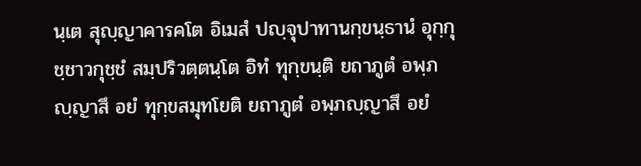นฺเต สุญฺญาคารคโต อิเมสํ ปญฺจุปาทานกฺขนฺธานํ อุกฺกุชฺชาวกุชฺชํ สมฺปริวตฺตนฺโต อิทํ ทุกฺขนฺติ ยถาภูตํ อพฺภญฺญาสึ อยํ ทุกฺขสมุทโยติ ยถาภูตํ อพฺภญฺญาสึ อยํ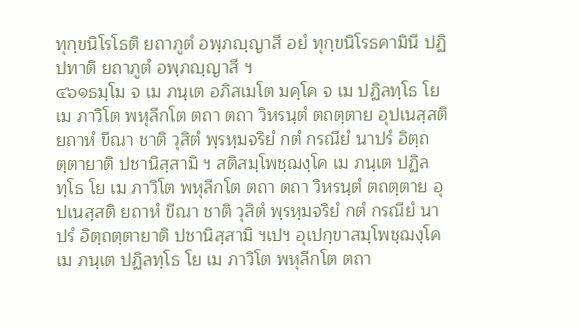ทุกฺขนิโรโธติ ยถาภูตํ อพฺภญฺญาสึ อยํ ทุกฺขนิโรธคามินี ปฏิปทาติ ยถาภูตํ อพฺภญฺญาสึ ฯ
๔๖๑ธมฺโม จ เม ภนฺเต อภิสเมโต มคฺโค จ เม ปฏิลทฺโธ โย เม ภาวิโต พหุลีกโต ตถา ตถา วิหรนฺตํ ตถตฺตาย อุปเนสฺสติ ยถาหํ ขีณา ชาติ วุสิตํ พฺรหฺมจริยํ กตํ กรณียํ นาปรํ อิตฺถตฺตายาติ ปชานิสฺสามิ ฯ สติสมฺโพชฺฌงฺโค เม ภนฺเต ปฏิลทฺโธ โย เม ภาวิโต พหุลีกโต ตถา ตถา วิหรนฺตํ ตถตฺตาย อุปเนสฺสติ ยถาหํ ขีณา ชาติ วุสิตํ พฺรหฺมจริยํ กตํ กรณียํ นาปรํ อิตฺถตฺตายาติ ปชานิสฺสามิ ฯเปฯ อุเปกฺขาสมฺโพชฺฌงฺโค เม ภนฺเต ปฏิลทฺโธ โย เม ภาวิโต พหุลีกโต ตถา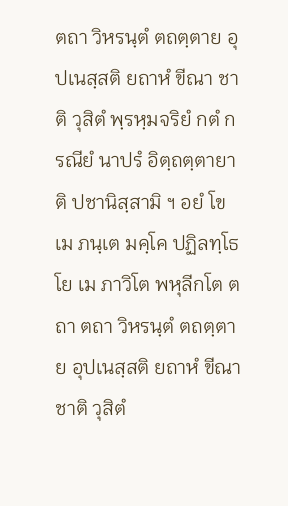ตถา วิหรนฺตํ ตถตฺตาย อุปเนสฺสติ ยถาหํ ขีณา ชาติ วุสิตํ พฺรหฺมจริยํ กตํ กรณียํ นาปรํ อิตฺถตฺตายาติ ปชานิสฺสามิ ฯ อยํ โข เม ภนฺเต มคฺโค ปฏิลทฺโธ โย เม ภาวิโต พหุลีกโต ตถา ตถา วิหรนฺตํ ตถตฺตาย อุปเนสฺสติ ยถาหํ ขีณา ชาติ วุสิตํ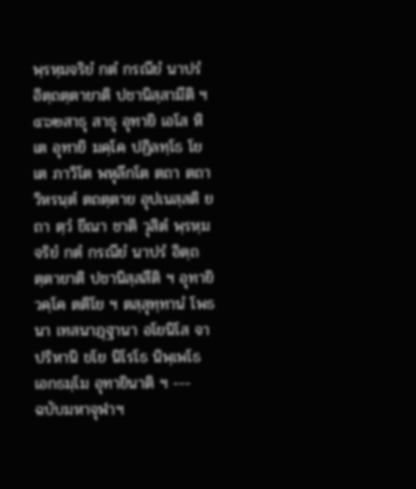พฺรหฺมจริยํ กตํ กรณียํ นาปรํ อิตฺถตฺตายาติ ปชานิสฺสามีติ ฯ
๔๖๒สาธุ สาธุ อุทายิ เอโส หิ เต อุทายิ มคฺโค ปฏิลทฺโธ โย เต ภาวิโต พหุลีกโต ตถา ตถา วิหรนฺตํ ตถตฺตาย อุปเนสฺสติ ยถา ตฺวํ ขีณา ชาติ วุสิตํ พฺรหฺมจริยํ กตํ กรณียํ นาปรํ อิตฺถตฺตายาติ ปชานิสฺสสีติ ฯ อุทายิวคฺโค ตติโย ฯ ตสฺสุทฺทานํ โพธนา เทสนาฏฺฐานา อโยนิโส จาปริหานิ ขโย นิโรโธ นิพฺเพโธ เอกธมฺโม อุทายินาติ ฯ ---
ฉบับมหาจุฬาฯ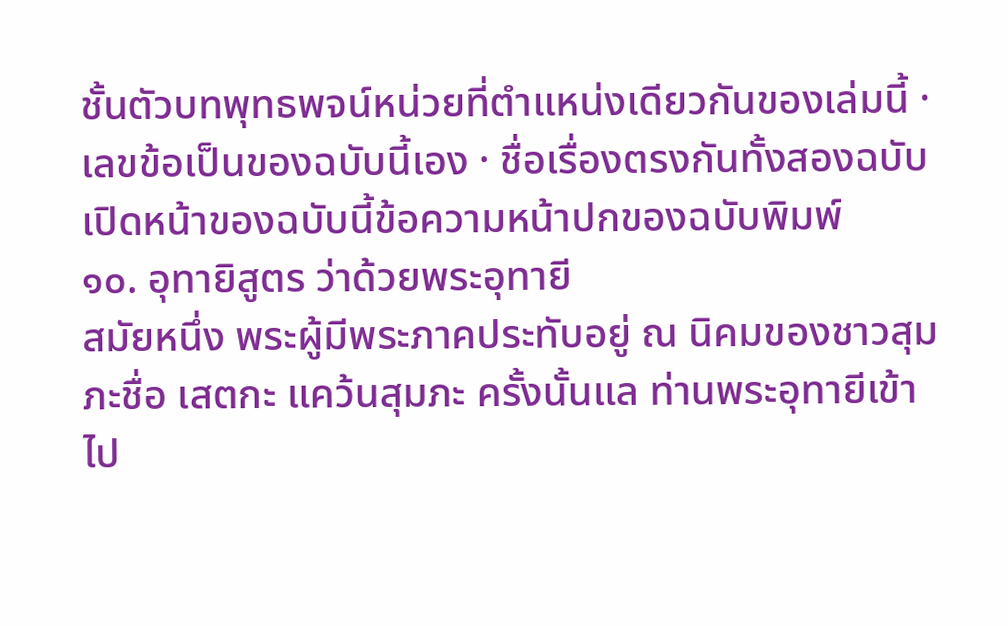ชั้นตัวบทพุทธพจน์หน่วยที่ตำแหน่งเดียวกันของเล่มนี้ · เลขข้อเป็นของฉบับนี้เอง · ชื่อเรื่องตรงกันทั้งสองฉบับ
เปิดหน้าของฉบับนี้ข้อความหน้าปกของฉบับพิมพ์
๑๐. อุทายิสูตร ว่าด้วยพระอุทายี
สมัยหนึ่ง พระผู้มีพระภาคประทับอยู่ ณ นิคมของชาวสุมภะชื่อ เสตกะ แคว้นสุมภะ ครั้งนั้นแล ท่านพระอุทายีเข้าไป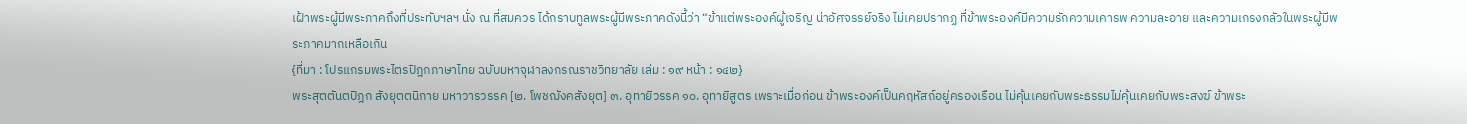เฝ้าพระผู้มีพระภาคถึงที่ประทับฯลฯ นั่ง ณ ที่สมควร ได้กราบทูลพระผู้มีพระภาคดังนี้ว่า “ข้าแต่พระองค์ผู้เจริญ น่าอัศจรรย์จริง ไม่เคยปรากฏ ที่ข้าพระองค์มีความรักความเคารพ ความละอาย และความเกรงกลัวในพระผู้มีพระภาคมากเหลือเกิน
{ที่มา : โปรแกรมพระไตรปิฎกภาษาไทย ฉบับมหาจุฬาลงกรณราชวิทยาลัย เล่ม : ๑๙ หน้า : ๑๔๒}
พระสุตตันตปิฎก สังยุตตนิกาย มหาวารวรรค [๒. โพชฌังคสังยุต] ๓. อุทายิวรรค ๑๐. อุทายิสูตร เพราะเมื่อก่อน ข้าพระองค์เป็นคฤหัสถ์อยู่ครองเรือน ไม่คุ้นเคยกับพระธรรมไม่คุ้นเคยกับพระสงฆ์ ข้าพระ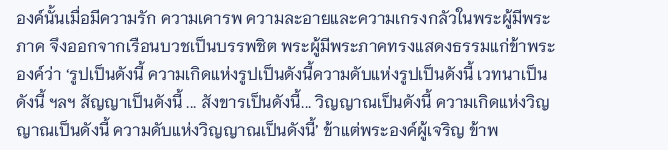องค์นั้นเมื่อมีความรัก ความเคารพ ความละอายและความเกรงกลัวในพระผู้มีพระภาค จึงออกจากเรือนบวชเป็นบรรพชิต พระผู้มีพระภาคทรงแสดงธรรมแก่ข้าพระองค์ว่า ‘รูปเป็นดังนี้ ความเกิดแห่งรูปเป็นดังนี้ความดับแห่งรูปเป็นดังนี้ เวทนาเป็นดังนี้ ฯลฯ สัญญาเป็นดังนี้ ... สังขารเป็นดังนี้... วิญญาณเป็นดังนี้ ความเกิดแห่งวิญญาณเป็นดังนี้ ความดับแห่งวิญญาณเป็นดังนี้’ ข้าแต่พระองค์ผู้เจริญ ข้าพ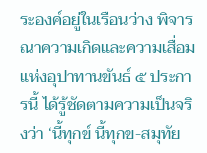ระองค์อยู่ในเรือนว่าง พิจารณาความเกิดและความเสื่อมแห่งอุปาทานขันธ์ ๕ ประการนี้ ได้รู้ชัดตามความเป็นจริงว่า ‘นี้ทุกข์ นี้ทุกข-สมุทัย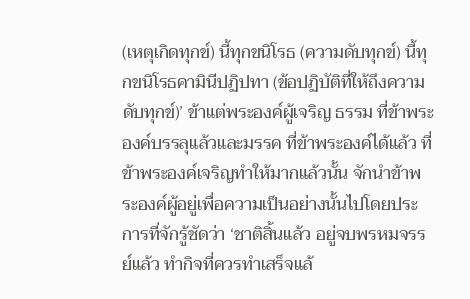(เหตุเกิดทุกข์) นี้ทุกขนิโรธ (ความดับทุกข์) นี้ทุกขนิโรธคามินีปฏิปทา (ข้อปฏิบัติที่ให้ถึงความดับทุกข์)’ ข้าแต่พระองค์ผู้เจริญ ธรรม ที่ข้าพระองค์บรรลุแล้วและมรรค ที่ข้าพระองค์ได้แล้ว ที่ข้าพระองค์เจริญทำให้มากแล้วนั้น จักนำข้าพระองค์ผู้อยู่เพื่อความเป็นอย่างนั้นไปโดยประการที่จักรู้ชัดว่า ‘ชาติสิ้นแล้ว อยู่จบพรหมจรรย์แล้ว ทำกิจที่ควรทำเสร็จแล้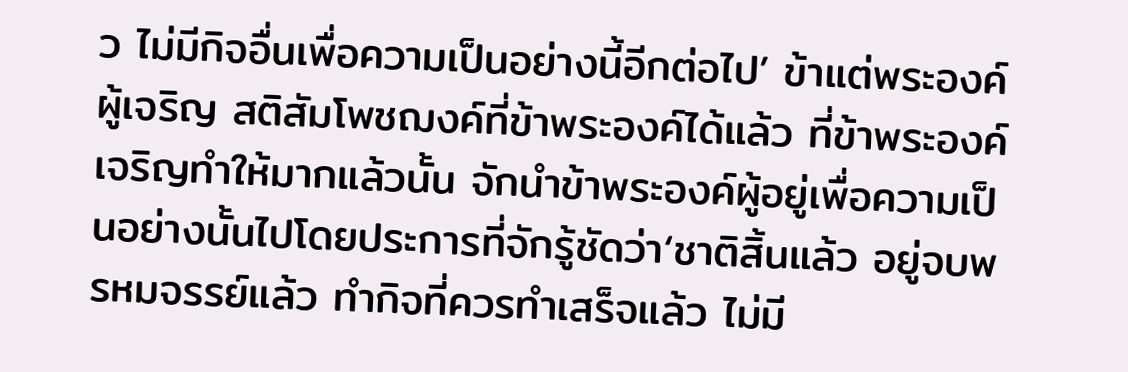ว ไม่มีกิจอื่นเพื่อความเป็นอย่างนี้อีกต่อไป’ ข้าแต่พระองค์ผู้เจริญ สติสัมโพชฌงค์ที่ข้าพระองค์ได้แล้ว ที่ข้าพระองค์เจริญทำให้มากแล้วนั้น จักนำข้าพระองค์ผู้อยู่เพื่อความเป็นอย่างนั้นไปโดยประการที่จักรู้ชัดว่า‘ชาติสิ้นแล้ว อยู่จบพรหมจรรย์แล้ว ทำกิจที่ควรทำเสร็จแล้ว ไม่มี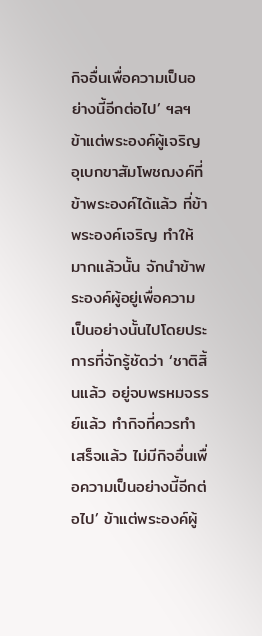กิจอื่นเพื่อความเป็นอย่างนี้อีกต่อไป’ ฯลฯ ข้าแต่พระองค์ผู้เจริญ อุเบกขาสัมโพชฌงค์ที่ข้าพระองค์ได้แล้ว ที่ข้าพระองค์เจริญ ทำให้มากแล้วนั้น จักนำข้าพระองค์ผู้อยู่เพื่อความเป็นอย่างนั้นไปโดยประการที่จักรู้ชัดว่า ‘ชาติสิ้นแล้ว อยู่จบพรหมจรรย์แล้ว ทำกิจที่ควรทำเสร็จแล้ว ไม่มีกิจอื่นเพื่อความเป็นอย่างนี้อีกต่อไป’ ข้าแต่พระองค์ผู้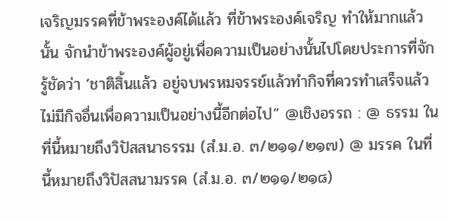เจริญมรรคที่ข้าพระองค์ได้แล้ว ที่ข้าพระองค์เจริญ ทำให้มากแล้วนั้น จักนำข้าพระองค์ผู้อยู่เพื่อความเป็นอย่างนั้นไปโดยประการที่จักรู้ชัดว่า ‘ชาติสิ้นแล้ว อยู่จบพรหมจรรย์แล้วทำกิจที่ควรทำเสร็จแล้ว ไม่มีกิจอื่นเพื่อความเป็นอย่างนี้อีกต่อไป” @เชิงอรรถ : @ ธรรม ในที่นี้หมายถึงวิปัสสนาธรรม (สํ.ม.อ. ๓/๒๑๑/๒๑๗) @ มรรค ในที่นี้หมายถึงวิปัสสนามรรค (สํ.ม.อ. ๓/๒๑๑/๒๑๘)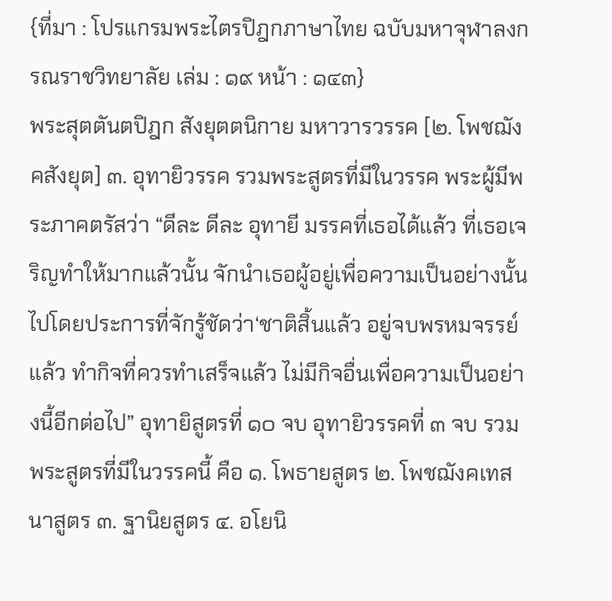{ที่มา : โปรแกรมพระไตรปิฎกภาษาไทย ฉบับมหาจุฬาลงกรณราชวิทยาลัย เล่ม : ๑๙ หน้า : ๑๔๓}
พระสุตตันตปิฎก สังยุตตนิกาย มหาวารวรรค [๒. โพชฌังคสังยุต] ๓. อุทายิวรรค รวมพระสูตรที่มีในวรรค พระผู้มีพระภาคตรัสว่า “ดีละ ดีละ อุทายี มรรคที่เธอได้แล้ว ที่เธอเจริญทำให้มากแล้วนั้น จักนำเธอผู้อยู่เพื่อความเป็นอย่างนั้นไปโดยประการที่จักรู้ชัดว่า‘ชาติสิ้นแล้ว อยู่จบพรหมจรรย์แล้ว ทำกิจที่ควรทำเสร็จแล้ว ไม่มีกิจอื่นเพื่อความเป็นอย่างนี้อีกต่อไป” อุทายิสูตรที่ ๑๐ จบ อุทายิวรรคที่ ๓ จบ รวมพระสูตรที่มีในวรรคนี้ คือ ๑. โพธายสูตร ๒. โพชฌังคเทสนาสูตร ๓. ฐานิยสูตร ๔. อโยนิ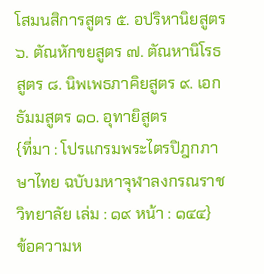โสมนสิการสูตร ๕. อปริหานิยสูตร ๖. ตัณหักขยสูตร ๗. ตัณหานิโรธสูตร ๘. นิพเพธภาคิยสูตร ๙. เอกธัมมสูตร ๑๐. อุทายิสูตร
{ที่มา : โปรแกรมพระไตรปิฎกภาษาไทย ฉบับมหาจุฬาลงกรณราชวิทยาลัย เล่ม : ๑๙ หน้า : ๑๔๔}
ข้อความห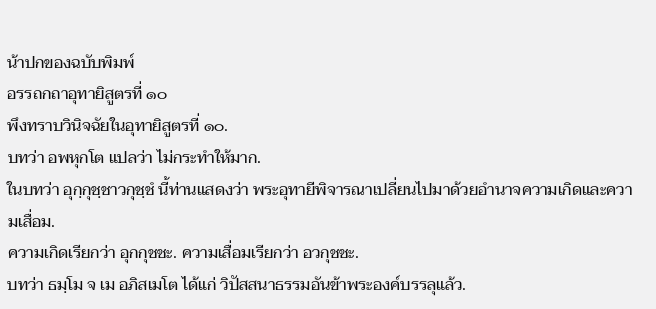น้าปกของฉบับพิมพ์
อรรถกถาอุทายิสูตรที่ ๑๐
พึงทราบวินิจฉัยในอุทายิสูตรที่ ๑๐.
บทว่า อพหุกโต แปลว่า ไม่กระทำให้มาก.
ในบทว่า อุกฺกุชฺชาวกุชฺชํ นี้ท่านแสดงว่า พระอุทายีพิจารณาเปลี่ยนไปมาด้วยอำนาจความเกิดและความเสื่อม.
ความเกิดเรียกว่า อุกกุชชะ. ความเสื่อมเรียกว่า อวกุชชะ.
บทว่า ธมฺโม จ เม อภิสเมโต ได้แก่ วิปัสสนาธรรมอันข้าพระองค์บรรลุแล้ว.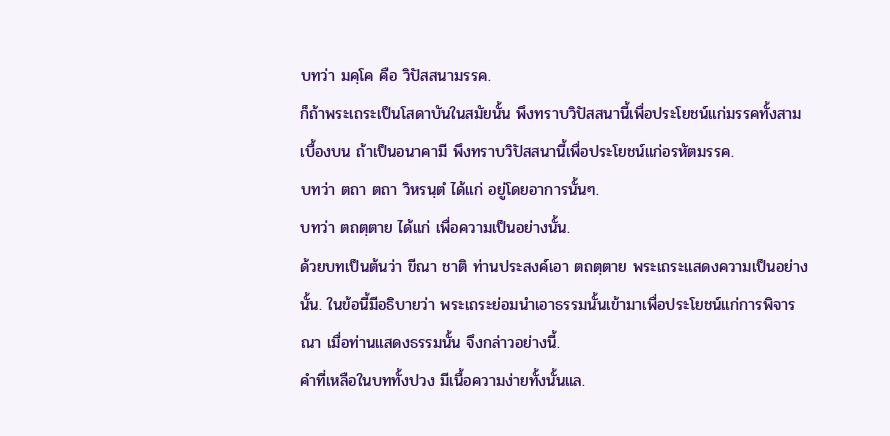บทว่า มคฺโค คือ วิปัสสนามรรค.
ก็ถ้าพระเถระเป็นโสดาบันในสมัยนั้น พึงทราบวิปัสสนานี้เพื่อประโยชน์แก่มรรคทั้งสามเบื้องบน ถ้าเป็นอนาคามี พึงทราบวิปัสสนานี้เพื่อประโยชน์แก่อรหัตมรรค.
บทว่า ตถา ตถา วิหรนฺตํ ได้แก่ อยู่โดยอาการนั้นๆ.
บทว่า ตถตฺตาย ได้แก่ เพื่อความเป็นอย่างนั้น.
ด้วยบทเป็นต้นว่า ขีณา ชาติ ท่านประสงค์เอา ตถตฺตาย พระเถระแสดงความเป็นอย่างนั้น. ในข้อนี้มีอธิบายว่า พระเถระย่อมนำเอาธรรมนั้นเข้ามาเพื่อประโยชน์แก่การพิจารณา เมื่อท่านแสดงธรรมนั้น จึงกล่าวอย่างนี้.
คำที่เหลือในบททั้งปวง มีเนื้อความง่ายทั้งนั้นแล.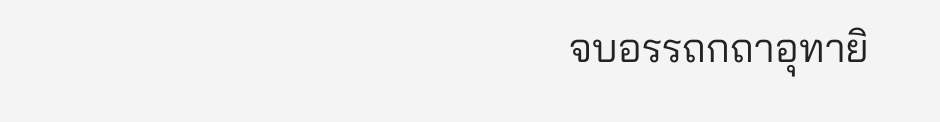จบอรรถกถาอุทายิ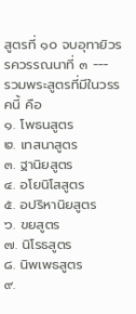สูตรที่ ๑๐ จบอุทายิวรรควรรณนาที่ ๓ ---
รวมพระสูตรที่มีในวรรคนี้ คือ
๑. โพธนสูตร
๒. เทสนาสูตร
๓. ฐานิยสูตร
๔. อโยนิโสสูตร
๕. อปริหานิยสูตร
๖. ขยสูตร
๗. นิโรธสูตร
๘. นิพเพธสูตร
๙.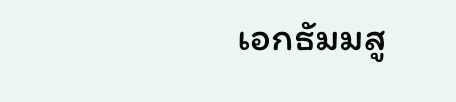เอกธัมมสู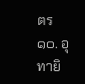ตร
๑๐. อุทายิ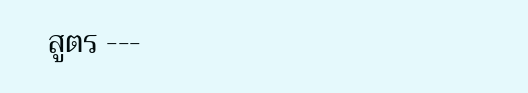สูตร ---